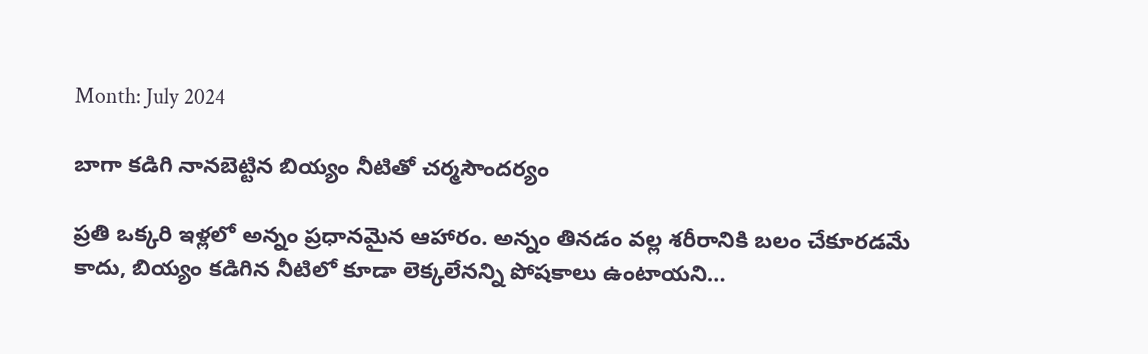Month: July 2024

బాగా కడిగి నానబెట్టిన బియ్యం నీటితో చర్మసౌందర్యం

ప్రతి ఒక్కరి ఇళ్లలో అన్నం ప్రధానమైన ఆహారం. అన్నం తినడం వల్ల శరీరానికి బలం చేకూరడమే కాదు, బియ్యం కడిగిన నీటిలో కూడా లెక్కలేనన్ని పోషకాలు ఉంటాయని…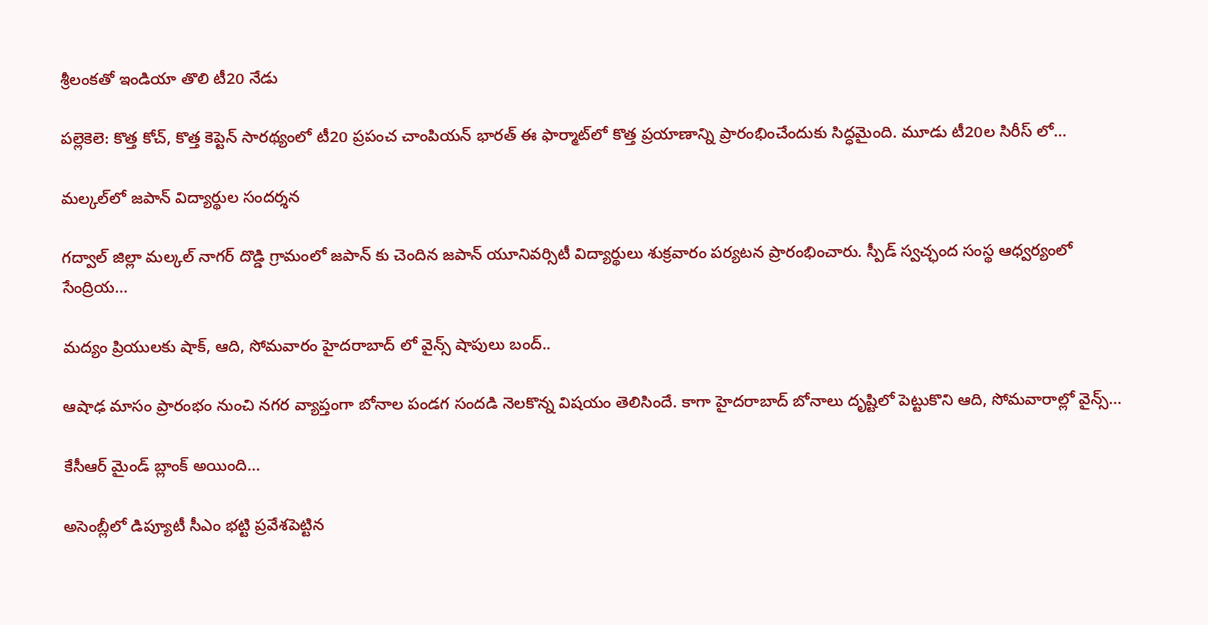శ్రీలంకతో ఇండియా తొలి టీ20 నేడు

పల్లెకెలె: కొత్త కోచ్, కొత్త కెప్టెన్ సారథ్యంలో టీ20 ప్రపంచ చాంపియన్ భారత్ ఈ ఫార్మాట్‌లో కొత్త ప్రయాణాన్ని ప్రారంభించేందుకు సిద్ధమైంది. మూడు టీ20ల సిరీస్ లో…

మల్కల్‌లో జపాన్ విద్యార్థుల సందర్శన

గద్వాల్ జిల్లా మల్కల్ నాగర్ దొడ్డి గ్రామంలో జపాన్ కు చెందిన జపాన్ యూనివర్సిటీ విద్యార్థులు శుక్రవారం పర్యటన ప్రారంభించారు. స్పీడ్ స్వచ్ఛంద సంస్థ ఆధ్వర్యంలో సేంద్రియ…

మద్యం ప్రియులకు షాక్, ఆది, సోమవారం హైదరాబాద్ లో వైన్స్ షాపులు బంద్..

ఆషాఢ మాసం ప్రారంభం నుంచి నగర వ్యాప్తంగా బోనాల పండగ సందడి నెలకొన్న విషయం తెలిసిందే. కాగా హైదరాబాద్ బోనాలు దృష్టిలో పెట్టుకొని ఆది, సోమవారాల్లో వైన్స్…

కేసీఆర్ మైండ్ బ్లాంక్ అయింది…

అసెంబ్లీలో డిప్యూటీ సీఎం భట్టి ప్రవేశపెట్టిన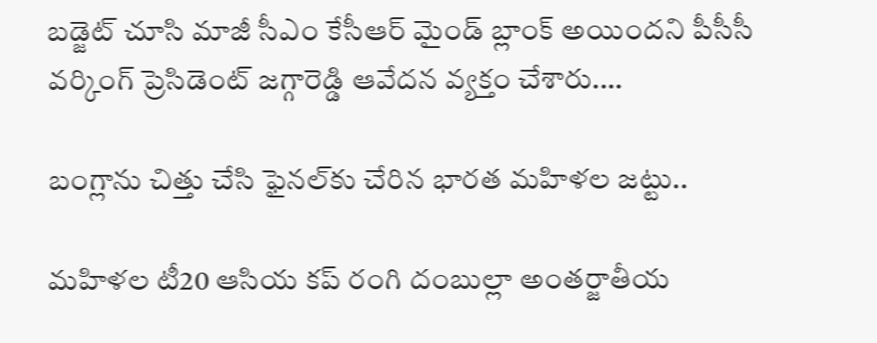బడ్జెట్ చూసి మాజీ సీఎం కేసీఆర్ మైండ్ బ్లాంక్ అయిందని పీసీసీ వర్కింగ్ ప్రెసిడెంట్ జగ్గారెడ్డి ఆవేదన వ్యక్తం చేశారు.…

బంగ్లాను చిత్తు చేసి ఫైనల్‌కు చేరిన భారత మహిళల జట్టు..

మహిళల టీ20 ఆసియ కప్ రంగి దంబుల్లా అంతర్జాతీయ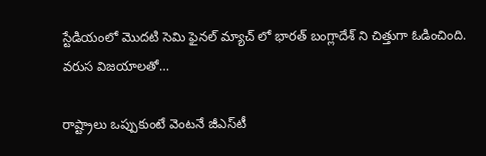స్టేడియంలో మొదటి సెమి ఫైనల్ మ్యాచ్ లో భారత్ బంగ్లాదేశ్ ని చిత్తుగా ఓడించింది. వరుస విజయాలతో…

రాష్ట్రాలు ఒప్పుకుంటే వెంటనే జీఎస్‌‌‌‌టీ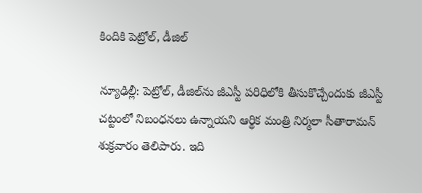కిందికి పెట్రోల్‌‌‌‌, డీజిల్

న్యూఢిల్లీ: పెట్రోల్‌‌‌‌, డీజిల్‌‌‌‌ను జీఎస్టీ పరిధిలోకి తీసుకొచ్చేందుకు జీఎస్టీ చట్టంలో నిబంధనలు ఉన్నాయని ఆర్థిక మంత్రి నిర్మలా సీతారామన్ శుక్రవారం తెలిపారు. ఇది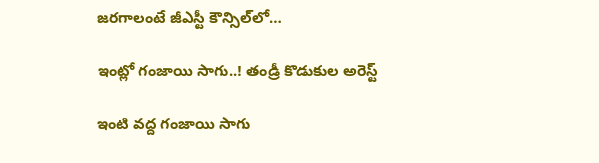జరగాలంటే జీఎస్టీ కౌన్సిల్‌లో…

ఇంట్లో గంజాయి సాగు..! తండ్రీ కొడుకుల అరెస్ట్

ఇంటి వద్ద గంజాయి సాగు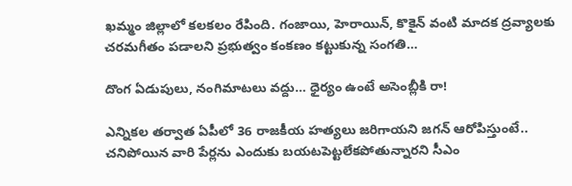ఖమ్మం జిల్లాలో కలకలం రేపింది. గంజాయి, హెరాయిన్, కొకైన్ వంటి మాదక ద్రవ్యాలకు చరమగీతం పడాలని ప్రభుత్వం కంకణం కట్టుకున్న సంగతి…

దొంగ ఏడుపులు, నంగిమాటలు వద్దు… ధైర్యం ఉంటే అసెంబ్లీకి రా!

ఎన్నికల తర్వాత ఏపీలో 36 రాజకీయ హత్యలు జరిగాయని జగన్ ఆరోపిస్తుంటే.. చనిపోయిన వారి పేర్లను ఎందుకు బయటపెట్టలేకపోతున్నారని సీఎం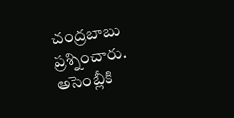చంద్రబాబు ప్రశ్నించారు. అసెంబ్లీకి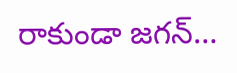రాకుండా జగన్…